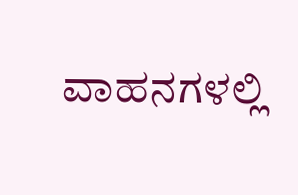ವಾಹನಗಳಲ್ಲಿ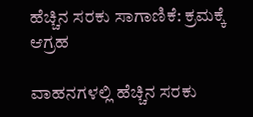ಹೆಚ್ಚಿನ ಸರಕು ಸಾಗಾಣಿಕೆ: ಕ್ರಮಕ್ಕೆ ಆಗ್ರಹ

ವಾಹನಗಳಲ್ಲಿ ಹೆಚ್ಚಿನ ಸರಕು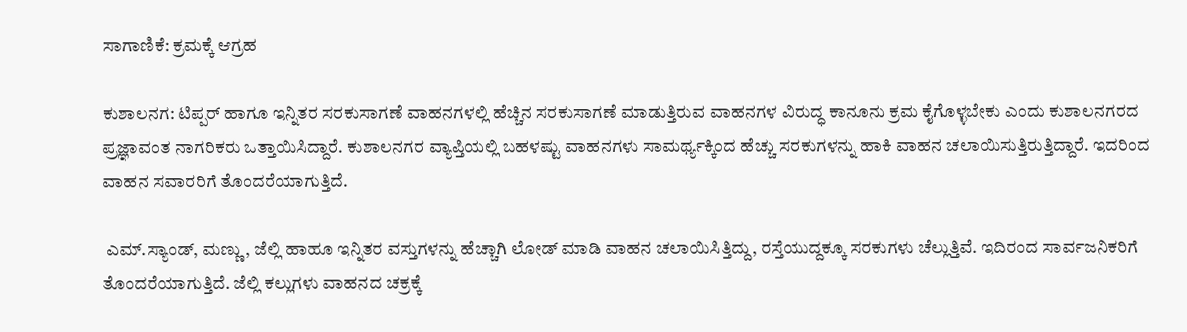ಸಾಗಾಣಿಕೆ: ಕ್ರಮಕ್ಕೆ ಆಗ್ರಹ

ಕುಶಾಲನಗ: ಟಿಪ್ಪರ್ ಹಾಗೂ ಇನ್ನಿತರ ಸರಕುಸಾಗಣೆ ವಾಹನಗಳಲ್ಲಿ ಹೆಚ್ಚಿನ ಸರಕುಸಾಗಣೆ ಮಾಡುತ್ತಿರುವ ವಾಹನಗಳ ವಿರುದ್ಧ ಕಾನೂನು ಕ್ರಮ ಕೈಗೊಳ್ಳಬೇಕು ಎಂದು‌ ಕುಶಾಲನಗರದ‌ ಪ್ರಜ್ಞಾವಂತ ನಾಗರಿಕರು ಒತ್ತಾಯಿಸಿದ್ದಾರೆ. ಕುಶಾಲನಗರ ವ್ಯಾಪ್ತಿಯಲ್ಲಿ ಬಹಳಷ್ಟು ವಾಹನಗಳು ಸಾಮರ್ಥ್ಯಕ್ಕಿಂದ ಹೆಚ್ಚು ಸರಕುಗಳನ್ನು ಹಾಕಿ ವಾಹನ‌ ಚಲಾಯಿಸುತ್ತಿರುತ್ತಿದ್ದಾರೆ. ಇದರಿಂದ ವಾಹನ ಸವಾರರಿಗೆ ತೊಂದರೆಯಾಗುತ್ತಿದೆ.

 ಎಮ್.ಸ್ಯಾಂಡ್, ಮಣ್ಣು, ಜೆಲ್ಲಿ ಹಾಹೂ ಇನ್ನಿತರ ವಸ್ತುಗಳನ್ನು ಹೆಚ್ಚಾಗಿ ಲೋಡ್ ಮಾಡಿ ವಾಹನ ಚಲಾಯಿಸಿತ್ತಿದ್ದು, ರಸ್ತೆಯುದ್ದಕ್ಕೂ ಸರಕುಗಳು ಚೆಲ್ಲುತ್ತಿವೆ. ಇದಿರಂದ ಸಾರ್ವಜನಿಕರಿಗೆ ತೊಂದರೆಯಾಗುತ್ತಿದೆ. ಜೆಲ್ಲಿ ಕಲ್ಲುಗಳು ವಾಹನದ ಚಕ್ರಕ್ಕೆ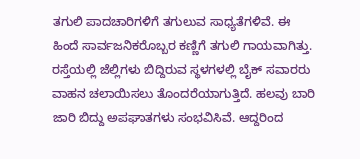ತಗುಲಿ ಪಾದಚಾರಿಗಳಿಗೆ ತಗುಲುವ ಸಾಧ್ಯತೆಗಳಿವೆ. ಈ ಹಿಂದೆ ಸಾರ್ವಜನಿಕರೊಬ್ಬರ ಕಣ್ಣಿಗೆ ತಗುಲಿ ಗಾಯವಾಗಿತ್ತು. ರಸ್ತೆಯಲ್ಲಿ ಜೆಲ್ಲಿಗಳು ಬಿದ್ದಿರುವ ಸ್ಥಳಗಳಲ್ಲಿ ಬೈಕ್ ಸವಾರರು ವಾಹನ ಚಲಾಯಿಸಲು ತೊಂದರೆಯಾಗುತ್ತಿದೆ. ಹಲವು‌ ಬಾರಿ ಜಾರಿ ಬಿದ್ದು ಅಪಘಾತಗಳು ಸಂಭವಿಸಿವೆ. ಆದ್ದರಿಂದ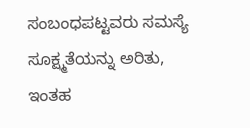ಸಂಬಂಧಪಟ್ಟವರು ಸಮಸ್ಯೆ ಸೂಕ್ಷ್ಮತೆಯನ್ನು ಅರಿತು, ಇಂತಹ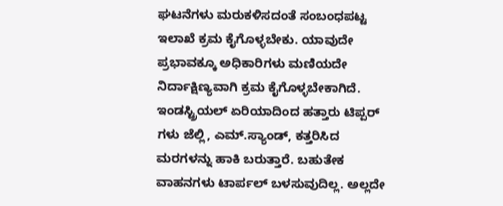ಘಟನೆಗಳು ಮರುಕಳಿಸದಂತೆ ಸಂಬಂಧಪಟ್ಟ ಇಲಾಖೆ ಕ್ರಮ ಕೈಗೊಳ್ಳಬೇಕು. ಯಾವುದೇ ಪ್ರಭಾವಕ್ಕೂ ಅಧಿಕಾರಿಗಳು ಮಣಿಯದೇ ನಿರ್ದಾಕ್ಷಿಣ್ಯವಾಗಿ ಕ್ರಮ ಕೈಗೊಳ್ಳಬೇಕಾಗಿದೆ. ಇಂಡಸ್ಟ್ರಿಯಲ್ ಏರಿಯಾದಿಂದ ಹತ್ತಾರು ಟಿಪ್ಪರ್ ಗಳು ಜೆಲ್ಲಿ, ಎಮ್.ಸ್ಯಾಂಡ್, ಕತ್ತರಿಸಿದ ಮರಗಳನ್ನು ಹಾಕಿ ಬರುತ್ತಾರೆ. ಬಹುತೇಕ ವಾಹನಗಳು ಟಾರ್ಪಲ್ ಬಳಸುವುದಿಲ್ಲ. ಅಲ್ಲದೇ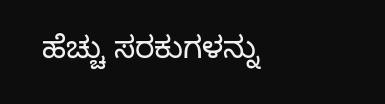ಹೆಚ್ಚು ಸರಕುಗಳನ್ನು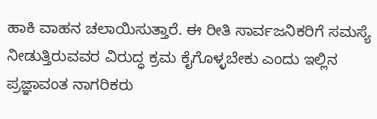ಹಾಕಿ ವಾಹನ ಚಲಾಯಿಸುತ್ತಾರೆ. ಈ ರೀತಿ ಸಾರ್ವಜನಿಕರಿಗೆ ಸಮಸ್ಯೆ ನೀಡುತ್ತಿರುವವರ ವಿರುದ್ಧ ಕ್ರಮ ಕೈಗೊಳ್ಳಬೇಕು ಎಂದು ಇಲ್ಲಿನ ಪ್ರಜ್ಞಾವಂತ ನಾಗರಿಕರು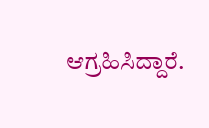ಆಗ್ರಹಿಸಿದ್ದಾರೆ.